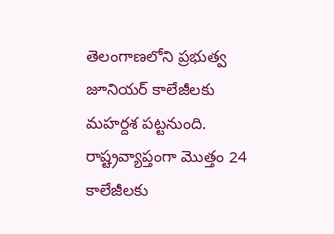తెలంగాణలోని ప్రభుత్వ జూనియర్ కాలేజీలకు మహర్దశ పట్టనుంది. రాష్ట్రవ్యాప్తంగా మెుత్తం 24 కాలేజీలకు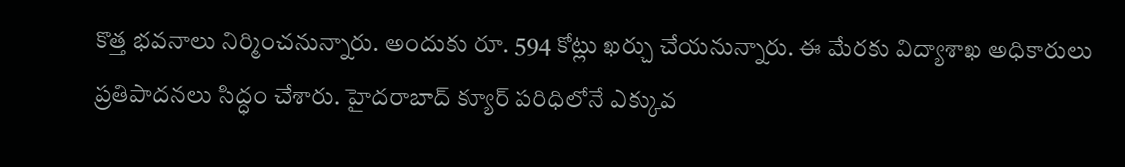కొత్త భవనాలు నిర్మించనున్నారు. అందుకు రూ. 594 కోట్లు ఖర్చు చేయనున్నారు. ఈ మేరకు విద్యాశాఖ అధికారులు ప్రతిపాదనలు సిద్ధం చేశారు. హైదరాబాద్ క్యూర్ పరిధిలోనే ఎక్కువ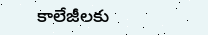కాలేజీలకు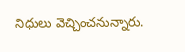నిధులు వెచ్చించనున్నారు.